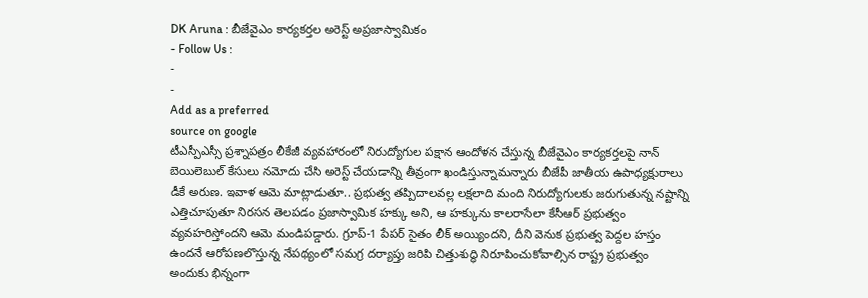DK Aruna : బీజేవైఎం కార్యకర్తల అరెస్ట్ అప్రజాస్వామికం
- Follow Us :
-
-
Add as a preferred
source on google
టీఎస్పీఎస్సీ ప్రశ్నాపత్రం లీకేజీ వ్యవహారంలో నిరుద్యోగుల పక్షాన ఆందోళన చేస్తున్న బీజేవైఎం కార్యకర్తలపై నాన్ బెయిలెబుల్ కేసులు నమోదు చేసి అరెస్ట్ చేయడాన్ని తీవ్రంగా ఖండిస్తున్నామన్నారు బీజేపీ జాతీయ ఉపాధ్యక్షురాలు డీకే అరుణ. ఇవాళ ఆమె మాట్లాడుతూ.. ప్రభుత్వ తప్పిదాలవల్ల లక్షలాది మంది నిరుద్యోగులకు జరుగుతున్న నష్టాన్ని ఎత్తిచూపుతూ నిరసన తెలపడం ప్రజాస్వామిక హక్కు అని, ఆ హక్కును కాలరాసేలా కేసీఆర్ ప్రభుత్వం వ్యవహరిస్తోందని ఆమె మండిపడ్డారు. గ్రూప్-1 పేపర్ సైతం లీక్ అయ్యిందని, దీని వెనుక ప్రభుత్వ పెద్దల హస్తం ఉందనే ఆరోపణలొస్తున్న నేపథ్యంలో సమగ్ర దర్యాప్తు జరిపి చిత్తుశుద్ధి నిరూపించుకోవాల్సిన రాష్ట్ర ప్రభుత్వం అందుకు భిన్నంగా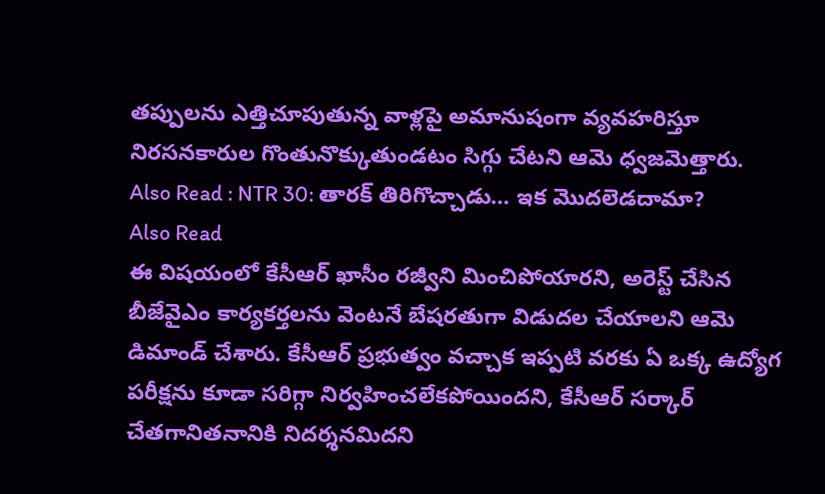తప్పులను ఎత్తిచూపుతున్న వాళ్లపై అమానుషంగా వ్యవహరిస్తూ నిరసనకారుల గొంతునొక్కుతుండటం సిగ్గు చేటని ఆమె ధ్వజమెత్తారు.
Also Read : NTR 30: తారక్ తిరిగొచ్చాడు… ఇక మొదలెడదామా?
Also Read
ఈ విషయంలో కేసీఆర్ ఖాసీం రజ్వీని మించిపోయారని, అరెస్ట్ చేసిన బీజేవైఎం కార్యకర్తలను వెంటనే బేషరతుగా విడుదల చేయాలని ఆమె డిమాండ్ చేశారు. కేసీఆర్ ప్రభుత్వం వచ్చాక ఇప్పటి వరకు ఏ ఒక్క ఉద్యోగ పరీక్షను కూడా సరిగ్గా నిర్వహించలేకపోయిందని, కేసీఆర్ సర్కార్ చేతగానితనానికి నిదర్శనమిదని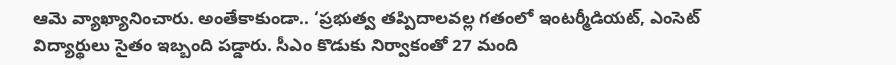ఆమె వ్యాఖ్యానించారు. అంతేకాకుండా.. ‘ప్రభుత్వ తప్పిదాలవల్ల గతంలో ఇంటర్మీడియట్, ఎంసెట్ విద్యార్థులు సైతం ఇబ్బంది పడ్డారు. సీఎం కొడుకు నిర్వాకంతో 27 మంది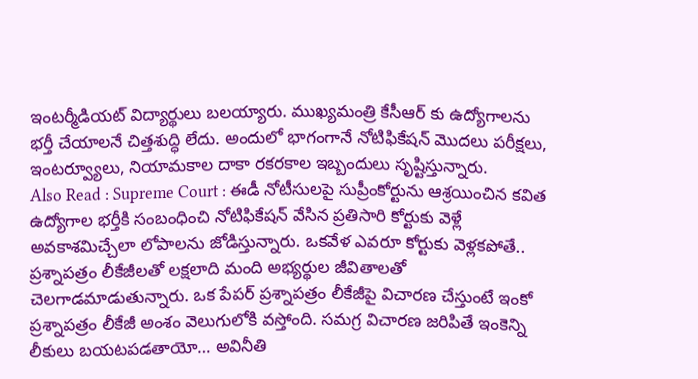ఇంటర్మీడియట్ విద్యార్థులు బలయ్యారు. ముఖ్యమంత్రి కేసీఆర్ కు ఉద్యోగాలను భర్తీ చేయాలనే చిత్తశుద్ధి లేదు. అందులో భాగంగానే నోటిఫికేషన్ మొదలు పరీక్షలు, ఇంటర్వ్యూలు, నియామకాల దాకా రకరకాల ఇబ్బందులు సృష్టిస్తున్నారు.
Also Read : Supreme Court : ఈడీ నోటీసులపై సుప్రీంకోర్టును ఆశ్రయించిన కవిత
ఉద్యోగాల భర్తీకి సంబంధించి నోటిఫికేషన్ వేసిన ప్రతిసారి కోర్టుకు వెళ్లే అవకాశమిచ్చేలా లోపాలను జోడిస్తున్నారు. ఒకవేళ ఎవరూ కోర్టుకు వెళ్లకపోతే.. ప్రశ్నాపత్రం లీకేజీలతో లక్షలాది మంది అభ్యర్థుల జీవితాలతో చెలగాడమాడుతున్నారు. ఒక పేపర్ ప్రశ్నాపత్రం లీకేజీపై విచారణ చేస్తుంటే ఇంకో ప్రశ్నాపత్రం లీకేజీ అంశం వెలుగులోకి వస్తోంది. సమగ్ర విచారణ జరిపితే ఇంకెన్ని లీకులు బయటపడతాయో… అవినీతి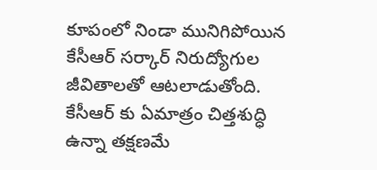కూపంలో నిండా మునిగిపోయిన కేసీఆర్ సర్కార్ నిరుద్యోగుల జీవితాలతో ఆటలాడుతోంది. కేసీఆర్ కు ఏమాత్రం చిత్తశుద్ధి ఉన్నా తక్షణమే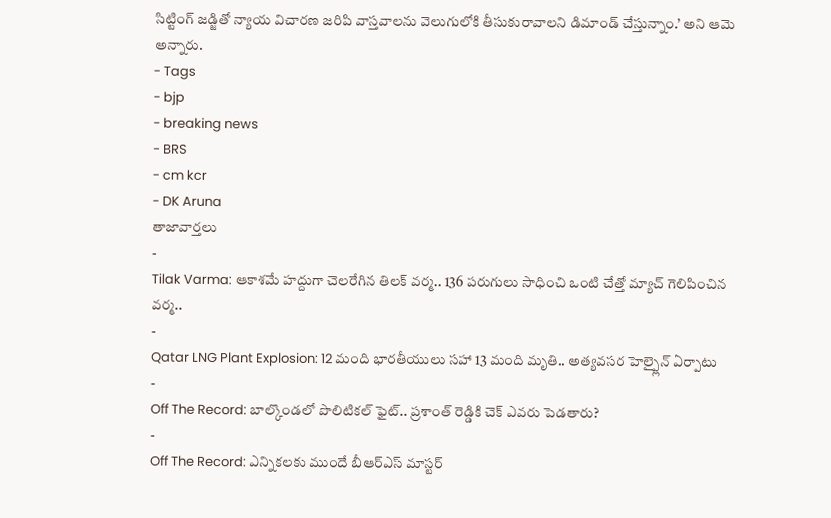సిట్టింగ్ జడ్జితో న్యాయ విచారణ జరిపి వాస్తవాలను వెలుగులోకి తీసుకురావాలని డిమాండ్ చేస్తున్నాం.’ అని ఆమె అన్నారు.
- Tags
- bjp
- breaking news
- BRS
- cm kcr
- DK Aruna
తాజావార్తలు
-
Tilak Varma: ఆకాశమే హద్దుగా చెలరేగిన తిలక్ వర్మ.. 136 పరుగులు సాధించి ఒంటి చేత్తో మ్యాచ్ గెలిపించిన వర్మ..
-
Qatar LNG Plant Explosion: 12 మంది భారతీయులు సహా 13 మంది మృతి.. అత్యవసర హెల్ప్లైన్ ఏర్పాటు
-
Off The Record: బాల్కొండలో పొలిటికల్ ఫైట్.. ప్రశాంత్ రెడ్డికి చెక్ ఎవరు పెడతారు?
-
Off The Record: ఎన్నికలకు ముందే బీఆర్ఎస్ మాస్టర్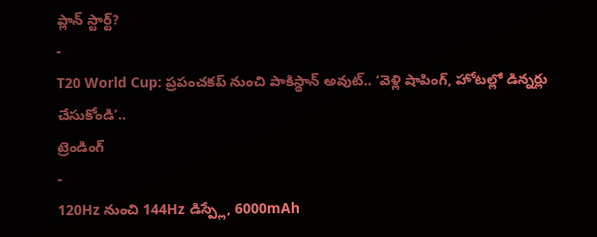ప్లాన్ స్టార్ట్?
-
T20 World Cup: ప్రపంచకప్ నుంచి పాకిస్థాన్ అవుట్.. ‘వెళ్లి షాపింగ్, హోటల్లో డిన్నర్లు చేసుకోండి’..
ట్రెండింగ్
-
120Hz నుంచి 144Hz డిస్ప్లే, 6000mAh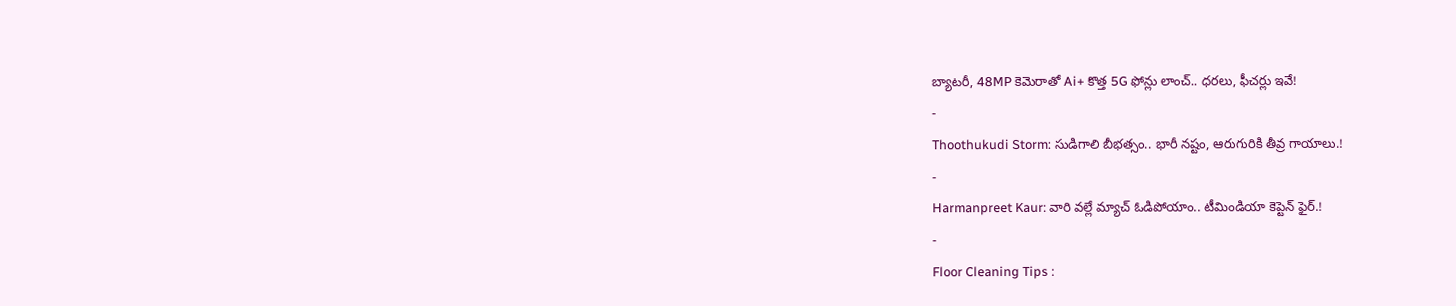బ్యాటరీ, 48MP కెమెరాతో Ai+ కొత్త 5G ఫోన్లు లాంచ్.. ధరలు, ఫీచర్లు ఇవే!
-
Thoothukudi Storm: సుడిగాలి బీభత్సం.. భారీ నష్టం, ఆరుగురికి తీవ్ర గాయాలు.!
-
Harmanpreet Kaur: వారి వల్లే మ్యాచ్ ఓడిపోయాం.. టీమిండియా కెప్టెన్ ఫైర్.!
-
Floor Cleaning Tips :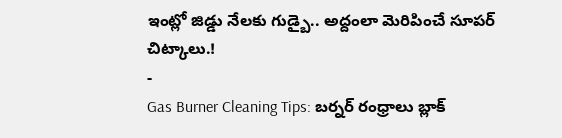ఇంట్లో జిడ్డు నేలకు గుడ్బై.. అద్దంలా మెరిపించే సూపర్ చిట్కాలు.!
-
Gas Burner Cleaning Tips: బర్నర్ రంధ్రాలు బ్లాక్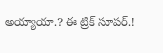అయ్యాయా.? ఈ ట్రిక్ సూపర్.!